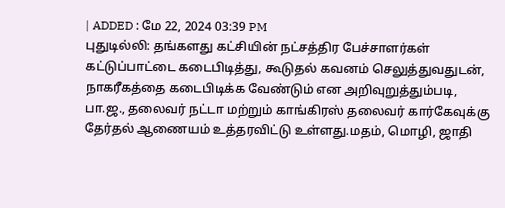| ADDED : மே 22, 2024 03:39 PM
புதுடில்லி: தங்களது கட்சியின் நட்சத்திர பேச்சாளர்கள் கட்டுப்பாட்டை கடைபிடித்து, கூடுதல் கவனம் செலுத்துவதுடன், நாகரீகத்தை கடைபிடிக்க வேண்டும் என அறிவுறுத்தும்படி, பா.ஜ., தலைவர் நட்டா மற்றும் காங்கிரஸ் தலைவர் கார்கேவுக்கு தேர்தல் ஆணையம் உத்தரவிட்டு உள்ளது.மதம், மொழி, ஜாதி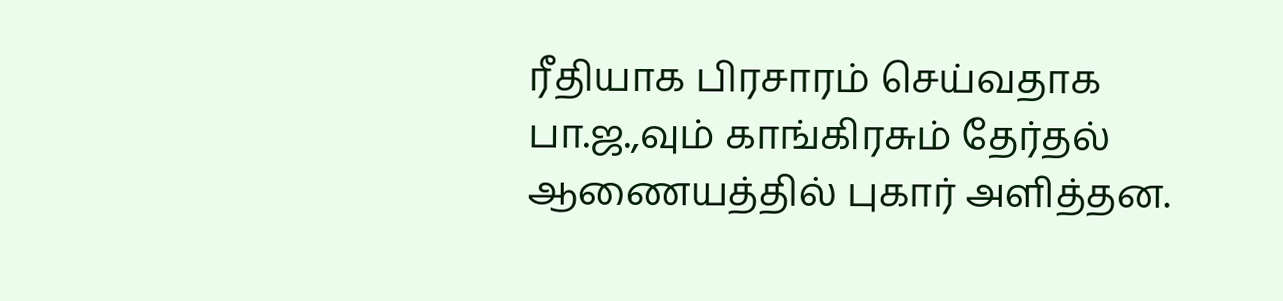ரீதியாக பிரசாரம் செய்வதாக பா.ஜ.,வும் காங்கிரசும் தேர்தல் ஆணையத்தில் புகார் அளித்தன.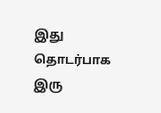இது தொடர்பாக இரு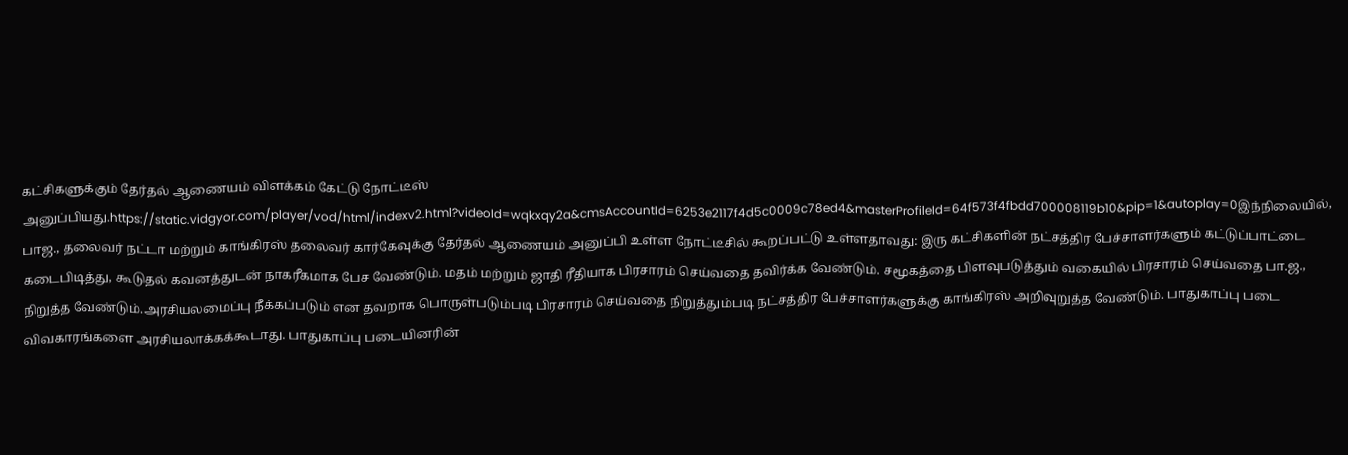கட்சிகளுக்கும் தேர்தல் ஆணையம் விளக்கம் கேட்டு நோட்டீஸ் அனுப்பியது.https://static.vidgyor.com/player/vod/html/indexv2.html?videoId=wqkxqy2a&cmsAccountId=6253e2117f4d5c0009c78ed4&masterProfileId=64f573f4fbdd700008119b10&pip=1&autoplay=0இந்நிலையில், பாஜ., தலைவர் நட்டா மற்றும் காங்கிரஸ் தலைவர் கார்கேவுக்கு தேர்தல் ஆணையம் அனுப்பி உள்ள நோட்டீசில் கூறப்பட்டு உள்ளதாவது: இரு கட்சிகளின் நட்சத்திர பேச்சாளர்களும் கட்டுப்பாட்டை கடைபிடித்து, கூடுதல் கவனத்துடன் நாகரீகமாக பேச வேண்டும். மதம் மற்றும் ஜாதி ரீதியாக பிரசாரம் செய்வதை தவிர்க்க வேண்டும். சமூகத்தை பிளவுபடுத்தும் வகையில் பிரசாரம் செய்வதை பா.ஜ., நிறுத்த வேண்டும்.அரசியலமைப்பு நீக்கப்படும் என தவறாக பொருள்படும்படி பிரசாரம் செய்வதை நிறுத்தும்படி நட்சத்திர பேச்சாளர்களுக்கு காங்கிரஸ் அறிவுறுத்த வேண்டும். பாதுகாப்பு படை விவகாரங்களை அரசியலாக்கக்கூடாது. பாதுகாப்பு படையினரின்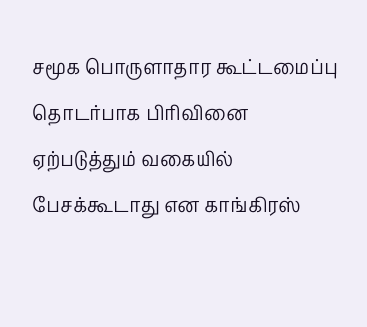சமூக பொருளாதார கூட்டமைப்பு தொடர்பாக பிரிவினை ஏற்படுத்தும் வகையில் பேசக்கூடாது என காங்கிரஸ்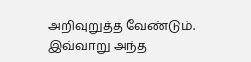அறிவுறுத்த வேண்டும். இவ்வாறு அந்த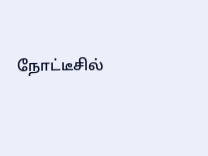நோட்டீசில்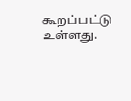கூறப்பட்டு உள்ளது.